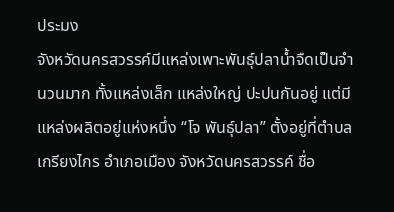ประมง
จังหวัดนครสวรรค์มีแหล่งเพาะพันธุ์ปลาน้ำจืดเป็นจำนวนมาก ทั้งแหล่งเล็ก แหล่งใหญ่ ปะปนกันอยู่ แต่มีแหล่งผลิตอยู่แห่งหนึ่ง “โจ พันธุ์ปลา” ตั้งอยู่ที่ตำบลเกรียงไกร อำเภอเมือง จังหวัดนครสวรรค์ ชื่อ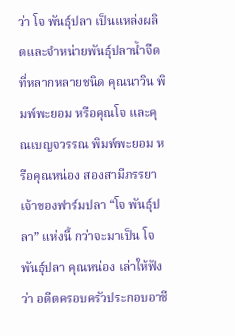ว่า โจ พันธุ์ปลา เป็นแหล่งผลิตและจำหน่ายพันธุ์ปลาน้ำจืดที่หลากหลายชนิด คุณนาวิน พิมพ์พะยอม หรือคุณโจ และคุณเบญจวรรณ พิมพ์พะยอม หรือคุณหน่อง สองสามีภรรยา เจ้าของฟาร์มปลา “โจ พันธุ์ปลา” แห่งนี้ กว่าจะมาเป็น โจ พันธุ์ปลา คุณหน่อง เล่าให้ฟังว่า อดีตครอบครัวประกอบอาชี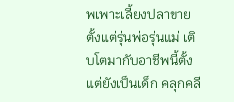พเพาะเลี้ยงปลาขายตั้งแต่รุ่นพ่อรุ่นแม่ เติบโตมากับอาชีพนี้ตั้งแต่ยังเป็นเด็ก คลุกคลี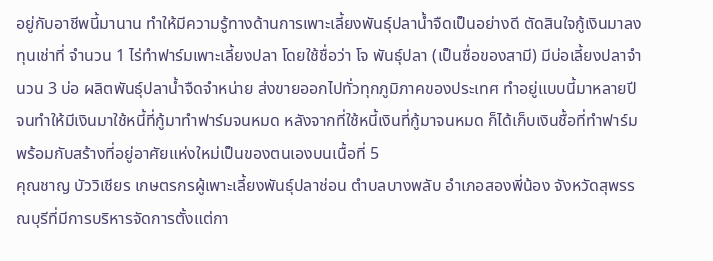อยู่กับอาชีพนี้มานาน ทำให้มีความรู้ทางด้านการเพาะเลี้ยงพันธุ์ปลาน้ำจืดเป็นอย่างดี ตัดสินใจกู้เงินมาลงทุนเช่าที่ จำนวน 1 ไร่ทำฟาร์มเพาะเลี้ยงปลา โดยใช้ชื่อว่า โจ พันธุ์ปลา (เป็นชื่อของสามี) มีบ่อเลี้ยงปลาจำนวน 3 บ่อ ผลิตพันธุ์ปลาน้ำจืดจำหน่าย ส่งขายออกไปทั่วทุกภูมิภาคของประเทศ ทำอยู่แบบนี้มาหลายปี จนทำให้มีเงินมาใช้หนี้ที่กู้มาทำฟาร์มจนหมด หลังจากที่ใช้หนี้เงินที่กู้มาจนหมด ก็ได้เก็บเงินชื้อที่ทำฟาร์มพร้อมกับสร้างที่อยู่อาศัยแห่งใหม่เป็นของตนเองบนเนื้อที่ 5
คุณชาญ บัววิเชียร เกษตรกรผู้เพาะเลี้ยงพันธุ์ปลาช่อน ตำบลบางพลับ อำเภอสองพี่น้อง จังหวัดสุพรรณบุรีที่มีการบริหารจัดการตั้งแต่กา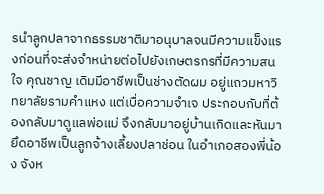รนำลูกปลาจากธรรมชาติมาอนุบาลจนมีความแข็งแรงก่อนที่จะส่งจำหน่ายต่อไปยังเกษตรกรที่มีความสนใจ คุณชาญ เดิมมีอาชีพเป็นช่างตัดผม อยู่แถวมหาวิทยาลัยรามคำแหง แต่เบื่อความจำเจ ประกอบกับที่ต้องกลับมาดูแลพ่อแม่ จึงกลับมาอยู่บ้านเกิดและหันมายึดอาชีพเป็นลูกจ้างเลี้ยงปลาช่อน ในอำเภอสองพี่น้อง จังห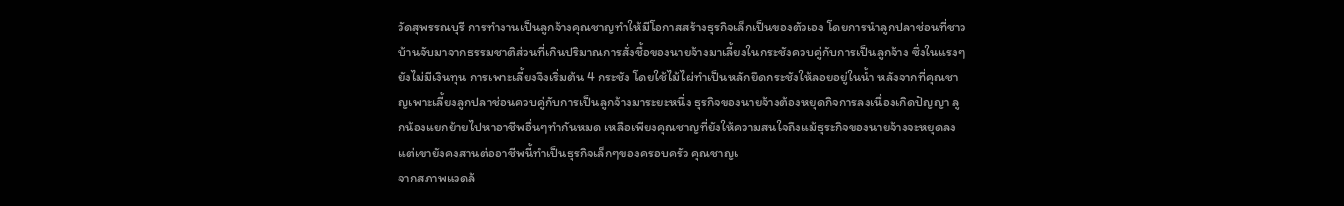วัดสุพรรณบุรี การทำงานเป็นลูกจ้างคุณชาญทำให้มีโอกาสสร้างธุรกิจเล็กเป็นของตัวเอง โดยการนำลูกปลาช่อนที่ชาวบ้านจับมาจากธรรมชาติส่วนที่เกินปริมาณการสั่งชื้อของนายจ้างมาเลี้ยงในกระชังควบคู่กับการเป็นลูกจ้าง ซึ่งในแรงๆยังไม่มีเงินทุน การเพาะเลี้ยงจึงเริ่มต้น 4 กระชัง โดยใช้ไม้ไผ่ทำเป็นหลักยึดกระชังให้ลอยอยู่ในน้ำ หลังจากที่คุณชาญเพาะเลี้ยงลูกปลาช่อนควบคู่กับการเป็นลูกจ้างมาระยะหนึ่ง ธุรกิจของนายจ้างต้องหยุดกิจการลงเนื่องเกิดปัญญา ลูกน้องแยกย้ายไปหาอาชีพอื่นๆทำกันหมด เหลือเพียงคุณชาญที่ยังให้ความสนใจถึงแม้ธุระกิจของนายจ้างจะหยุดลงแต่เขายังคงสานต่ออาชีพนี้ทำเป็นธุรกิจเล็กๆของครอบครัว คุณชาญเ
จากสภาพแวดล้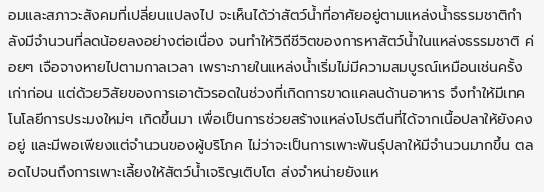อมและสภาวะสังคมที่เปลี่ยนแปลงไป จะเห็นได้ว่าสัตว์น้ำที่อาศัยอยู่ตามแหล่งน้ำธรรมชาติกำลังมีจำนวนที่ลดน้อยลงอย่างต่อเนื่อง จนทำให้วิถีชีวิตของการหาสัตว์น้ำในแหล่งธรรมชาติ ค่อยๆ เจือจางหายไปตามกาลเวลา เพราะภายในแหล่งน้ำเริ่มไม่มีความสมบูรณ์เหมือนเช่นครั้งเก่าก่อน แต่ด้วยวิสัยของการเอาตัวรอดในช่วงที่เกิดการขาดแคลนด้านอาหาร จึงทำให้มีเทคโนโลยีการประมงใหม่ๆ เกิดขึ้นมา เพื่อเป็นการช่วยสร้างแหล่งโปรตีนที่ได้จากเนื้อปลาให้ยังคงอยู่ และมีพอเพียงแต่จำนวนของผู้บริโภค ไม่ว่าจะเป็นการเพาะพันธุ์ปลาให้มีจำนวนมากขึ้น ตลอดไปจนถึงการเพาะเลี้ยงให้สัตว์น้ำเจริญเติบโต ส่งจำหน่ายยังแห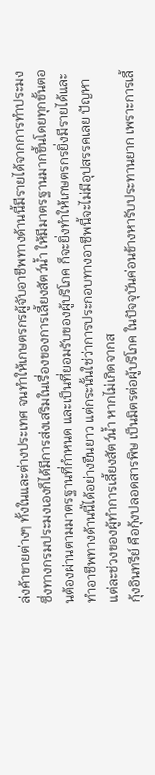ล่งค้าขายต่างๆ ทั้งในและต่างประเทศ จนทำให้เกษตรกรผู้จับอาชีพทางด้านนี้มีรายได้จากการทำประมง ซึ่งทางกรมประมงเองก็ได้มีการส่งเสริมในเรื่องของการเลี้ยงสัตว์น้ำ ให้มีมาตรฐานมากขึ้นโดยทุกขั้นตอนต้องผ่านตามมาตรฐานที่กำหนด และเป็นที่ยอมรับของผู้บริโภค ก็จะยิ่งทำให้เกษตรกรยิ่งมีรายได้และทำอาชีพทางด้านนี้ได้อย่างยืนยาว แต่กระนั้นใช่ว่าการประกอบทางอาชีพนี้จะไม่มีอุปสรรคเลย ปัญหาแต่ละช่วงของผู้ทำการเลี้ยงสัตว์น้ำ หากไม่เกิดจากส
กุ้งอินทรีย์ คือกุ้งปลอดสารพิษ เป็นมิตรต่อผู้บริโภค ในปัจจุบันค่อนข้างหารับประทานยาก เพราะการเลี้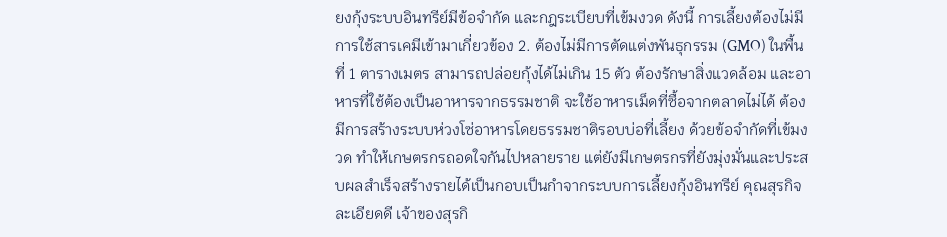ยงกุ้งระบบอินทรีย์มีข้อจำกัด และกฎระเบียบที่เข้มงวด ดังนี้ การเลี้ยงต้องไม่มีการใช้สารเคมีเข้ามาเกี่ยวข้อง 2. ต้องไม่มีการตัดแต่งพันธุกรรม (GMO) ในพื้นที่ 1 ตารางเมตร สามารถปล่อยกุ้งได้ไม่เกิน 15 ตัว ต้องรักษาสิ่งแวดล้อม และอาหารที่ใช้ต้องเป็นอาหารจากธรรมชาติ จะใช้อาหารเม็ดที่ซื้อจากตลาดไม่ได้ ต้องมีการสร้างระบบห่วงโซ่อาหารโดยธรรมชาติรอบบ่อที่เลี้ยง ด้วยข้อจำกัดที่เข้มงวด ทำให้เกษตรกรถอดใจกันไปหลายราย แต่ยังมีเกษตรกรที่ยังมุ่งมั่นและประสบผลสำเร็จสร้างรายได้เป็นกอบเป็นกำจากระบบการเลี้ยงกุ้งอินทรีย์ คุณสุรกิจ ละเอียดดี เจ้าของสุรกิ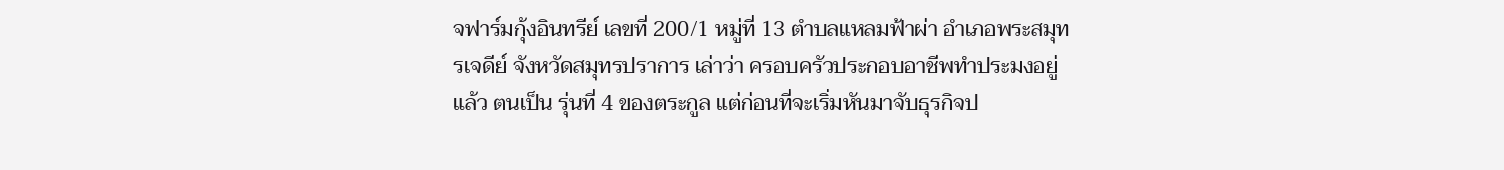จฟาร์มกุ้งอินทรีย์ เลขที่ 200/1 หมู่ที่ 13 ตำบลแหลมฟ้าผ่า อำเภอพระสมุทรเจดีย์ จังหวัดสมุทรปราการ เล่าว่า ครอบครัวประกอบอาชีพทำประมงอยู่แล้ว ตนเป็น รุ่นที่ 4 ของตระกูล แต่ก่อนที่จะเริ่มหันมาจับธุรกิจป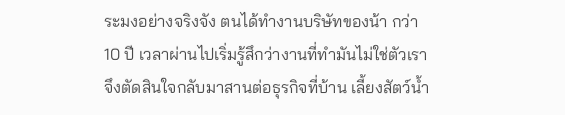ระมงอย่างจริงจัง ตนได้ทำงานบริษัทของน้า กว่า 10 ปี เวลาผ่านไปเริ่มรู้สึกว่างานที่ทำมันไม่ใช่ตัวเรา จึงตัดสินใจกลับมาสานต่อธุรกิจที่บ้าน เลี้ยงสัตว์น้ำ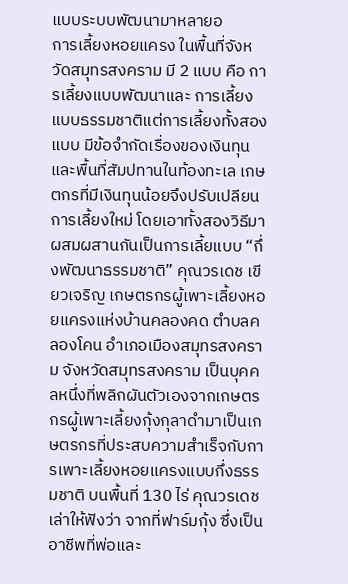แบบระบบพัฒนามาหลายอ
การเลี้ยงหอยแครง ในพื้นที่จังหวัดสมุทรสงคราม มี 2 แบบ คือ การเลี้ยงแบบพัฒนาและ การเลี้ยงแบบธรรมชาติแต่การเลี้ยงทั้งสองแบบ มีข้อจำกัดเรื่องของเงินทุนและพื้นที่สัมปทานในท้องทะเล เกษตกรที่มีเงินทุนน้อยจึงปรับเปลียนการเลี้ยงใหม่ โดยเอาทั้งสองวิธีมาผสมผสานกันเป็นการเลี้ยแบบ “กึ่งพัฒนาธรรมชาติ” คุณวรเดช เขียวเจริญ เกษตรกรผู้เพาะเลี้ยงหอยแครงแห่งบ้านคลองคด ตำบลคลองโคน อำเภอเมืองสมุทรสงคราม จังหวัดสมุทรสงคราม เป็นบุคคลหนึ่งที่พลิกผันตัวเองจากเกษตรกรผู้เพาะเลี้ยงกุ้งกุลาดำมาเป็นเกษตรกรที่ประสบความสำเร็จกับการเพาะเลี้ยงหอยแครงแบบกึ่งธรรมชาติ บนพื้นที่ 130 ไร่ คุณวรเดช เล่าให้ฟังว่า จากที่ฟาร์มกุ้ง ซึ่งเป็นอาชีพที่พ่อและ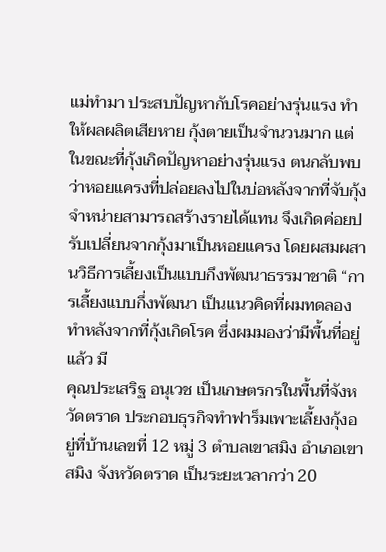แม่ทำมา ประสบปัญหากับโรคอย่างรุ่นแรง ทำให้ผลผลิตเสียหาย กุ้งตายเป็นจำนวนมาก แต่ในขณะที่กุ้งเกิดปัญหาอย่างรุ่นแรง ตนกลับพบว่าหอยแครงที่ปล่อยลงไปในบ่อหลังจากที่จับกุ้งจำหน่ายสามารถสร้างรายได้แทน จึงเกิดค่อยปรับเปลี่ยนจากกุ้งมาเป็นหอยแครง โดยผสมผสานวิธีการเลี้ยงเป็นแบบกึงพัฒนาธรรมาชาติ “การเลี้ยงแบบกึ่งพัฒนา เป็นแนวคิดที่ผมทดลองทำหลังจากที่กุ้งเกิดโรค ซึ่งผมมองว่ามีพื้นที่อยู่แล้ว มี
คุณประเสริฐ อนุเวช เป็นเกษตรกรในพื้นที่จังหวัดตราด ประกอบธุรกิจทำฟาร็มเพาะเลี้ยงกุ้งอยู่ที่บ้านเลขที่ 12 หมู่ 3 ตำบลเขาสมิง อำเภอเขาสมิง จังหวัดตราด เป็นระยะเวลากว่า 20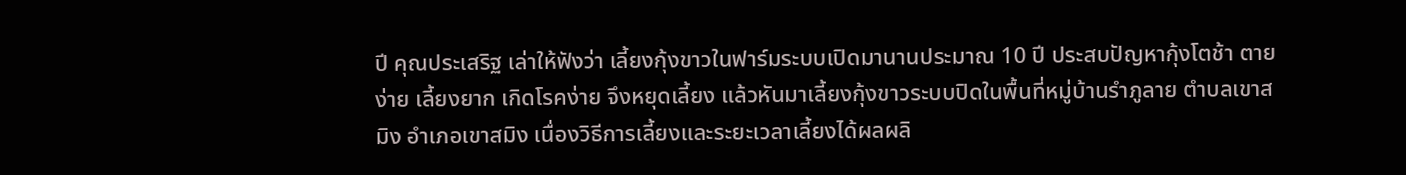ปี คุณประเสริฐ เล่าให้ฟังว่า เลี้ยงกุ้งขาวในฟาร์มระบบเปิดมานานประมาณ 10 ปี ประสบปัญหากุ้งโตช้า ตายง่าย เลี้ยงยาก เกิดโรคง่าย จึงหยุดเลี้ยง แล้วหันมาเลี้ยงกุ้งขาวระบบปิดในพื้นที่หมู่บ้านรำภูลาย ตำบลเขาสมิง อำเภอเขาสมิง เนื่องวิธีการเลี้ยงและระยะเวลาเลี้ยงได้ผลผลิ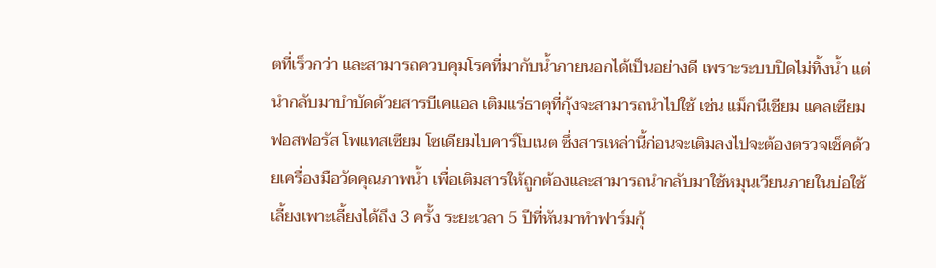ตที่เร็วกว่า และสามารถควบคุมโรคที่มากับน้ำภายนอกได้เป็นอย่างดี เพราะระบบปิดไม่ทิ้งน้ำ แต่นำกลับมาบำบัดด้วยสารบีเคแอล เติมแร่ธาตุที่กุ้งจะสามารถนำไปใช้ เช่น แม็กนีเชียม แคลเซียม ฟอสฟอรัส โพแทสเซียม โซเดียมไบคาร์โบเนต ซึ่งสารเหล่านี้ก่อนจะเติมลงไปจะต้องตรวจเช็คด้วยเครื่องมือวัดคุณภาพน้ำ เพื่อเติมสารให้ถูกต้องและสามารถนำกลับมาใช้หมุนเวียนภายในบ่อใช้เลี้ยงเพาะเลี้ยงได้ถึง 3 ครั้ง ระยะเวลา 5 ปีที่หันมาทำฟาร์มกุ้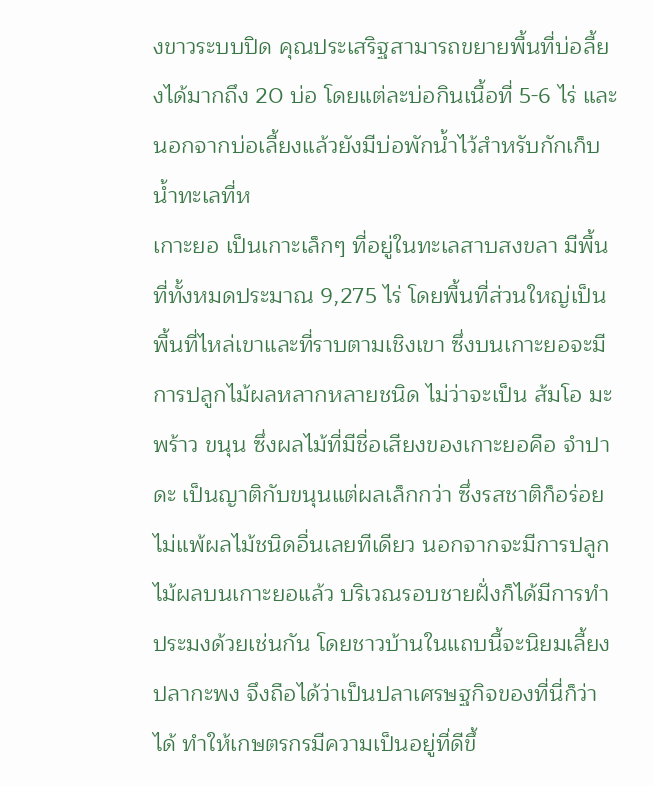งขาวระบบปิด คุณประเสริฐสามารถขยายพื้นที่บ่อลี้ยงได้มากถึง 20 บ่อ โดยแต่ละบ่อกินเนื้อที่ 5-6 ไร่ และนอกจากบ่อเลี้ยงแล้วยังมีบ่อพักน้ำไว้สำหรับกักเก็บน้ำทะเลที่ห
เกาะยอ เป็นเกาะเล็กๆ ที่อยู่ในทะเลสาบสงขลา มีพื้นที่ทั้งหมดประมาณ 9,275 ไร่ โดยพื้นที่ส่วนใหญ่เป็นพื้นที่ไหล่เขาและที่ราบตามเชิงเขา ซึ่งบนเกาะยอจะมีการปลูกไม้ผลหลากหลายชนิด ไม่ว่าจะเป็น ส้มโอ มะพร้าว ขนุน ซึ่งผลไม้ที่มีชื่อเสียงของเกาะยอคือ จำปาดะ เป็นญาติกับขนุนแต่ผลเล็กกว่า ซึ่งรสชาติก็อร่อยไม่แพ้ผลไม้ชนิดอื่นเลยทีเดียว นอกจากจะมีการปลูกไม้ผลบนเกาะยอแล้ว บริเวณรอบชายฝั่งก็ได้มีการทำประมงด้วยเช่นกัน โดยชาวบ้านในแถบนี้จะนิยมเลี้ยงปลากะพง จึงถือได้ว่าเป็นปลาเศรษฐกิจของที่นี่ก็ว่าได้ ทำให้เกษตรกรมีความเป็นอยู่ที่ดีขึ้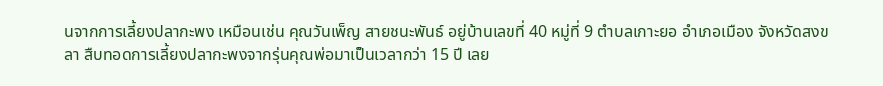นจากการเลี้ยงปลากะพง เหมือนเช่น คุณวันเพ็ญ สายชนะพันธ์ อยู่บ้านเลขที่ 40 หมู่ที่ 9 ตำบลเกาะยอ อำเภอเมือง จังหวัดสงขลา สืบทอดการเลี้ยงปลากะพงจากรุ่นคุณพ่อมาเป็นเวลากว่า 15 ปี เลย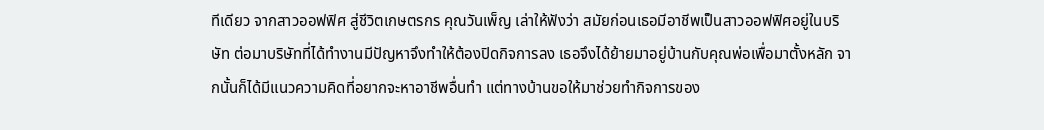ทีเดียว จากสาวออฟฟิศ สู่ชีวิตเกษตรกร คุณวันเพ็ญ เล่าให้ฟังว่า สมัยก่อนเธอมีอาชีพเป็นสาวออฟฟิศอยู่ในบริษัท ต่อมาบริษัทที่ได้ทำงานมีปัญหาจึงทำให้ต้องปิดกิจการลง เธอจึงได้ย้ายมาอยู่บ้านกับคุณพ่อเพื่อมาตั้งหลัก จากนั้นก็ได้มีแนวความคิดที่อยากจะหาอาชีพอื่นทำ แต่ทางบ้านขอให้มาช่วยทำกิจการของ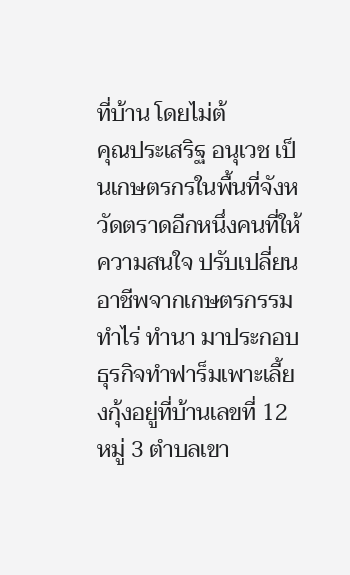ที่บ้าน โดยไม่ต้
คุณประเสริฐ อนุเวช เป็นเกษตรกรในพื้นที่จังหวัดตราดอีกหนึ่งคนที่ให้ความสนใจ ปรับเปลี่ยนอาชีพจากเกษตรกรรม ทำไร่ ทำนา มาประกอบธุรกิจทำฟาร็มเพาะเลี้ยงกุ้งอยู่ที่บ้านเลขที่ 12 หมู่ 3 ตำบลเขา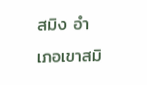สมิง อำเภอเขาสมิ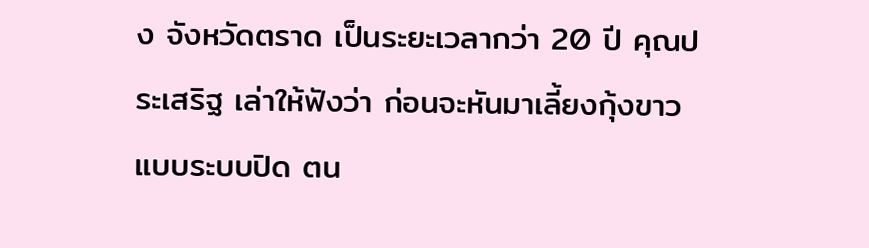ง จังหวัดตราด เป็นระยะเวลากว่า 20 ปี คุณประเสริฐ เล่าให้ฟังว่า ก่อนจะหันมาเลี้ยงกุ้งขาวแบบระบบปิด ตน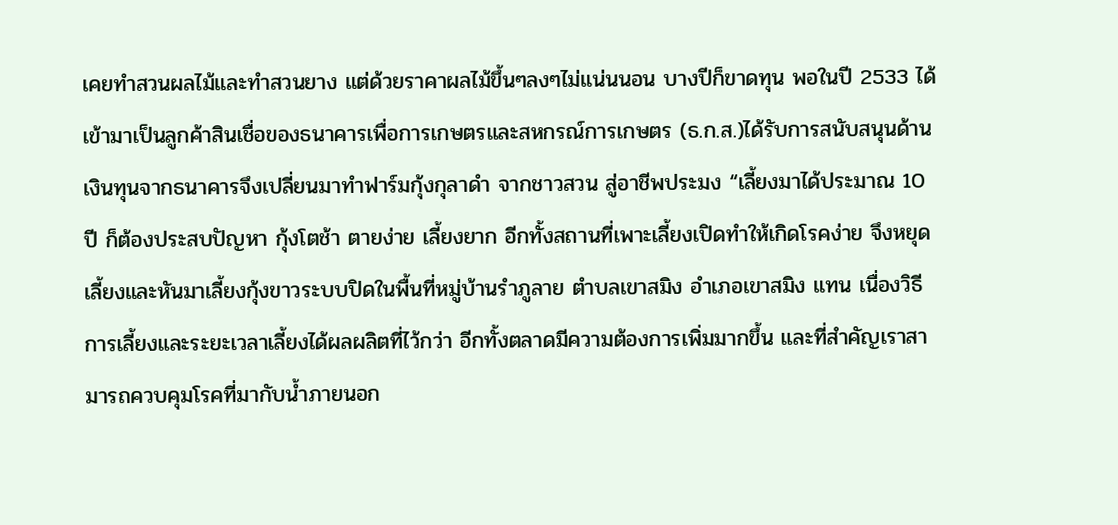เคยทำสวนผลไม้และทำสวนยาง แต่ด้วยราคาผลไม้ขึ้นๆลงๆไม่แน่นนอน บางปีก็ขาดทุน พอในปี 2533 ได้เข้ามาเป็นลูกค้าสินเชื่อของธนาคารเพื่อการเกษตรและสหกรณ์การเกษตร (ธ.ก.ส.)ได้รับการสนับสนุนด้านเงินทุนจากธนาคารจึงเปลี่ยนมาทำฟาร์มกุ้งกุลาดำ จากชาวสวน สู่อาชีพประมง “เลี้ยงมาได้ประมาณ 10 ปี ก็ต้องประสบปัญหา กุ้งโตช้า ตายง่าย เลี้ยงยาก อีกทั้งสถานที่เพาะเลี้ยงเปิดทำให้เกิดโรคง่าย จึงหยุดเลี้ยงและหันมาเลี้ยงกุ้งขาวระบบปิดในพื้นที่หมู่บ้านรำภูลาย ตำบลเขาสมิง อำเภอเขาสมิง แทน เนื่องวิธีการเลี้ยงและระยะเวลาเลี้ยงได้ผลผลิตที่ไว้กว่า อีกทั้งตลาดมีความต้องการเพิ่มมากขึ้น และที่สำคัญเราสามารถควบคุมโรคที่มากับน้ำภายนอก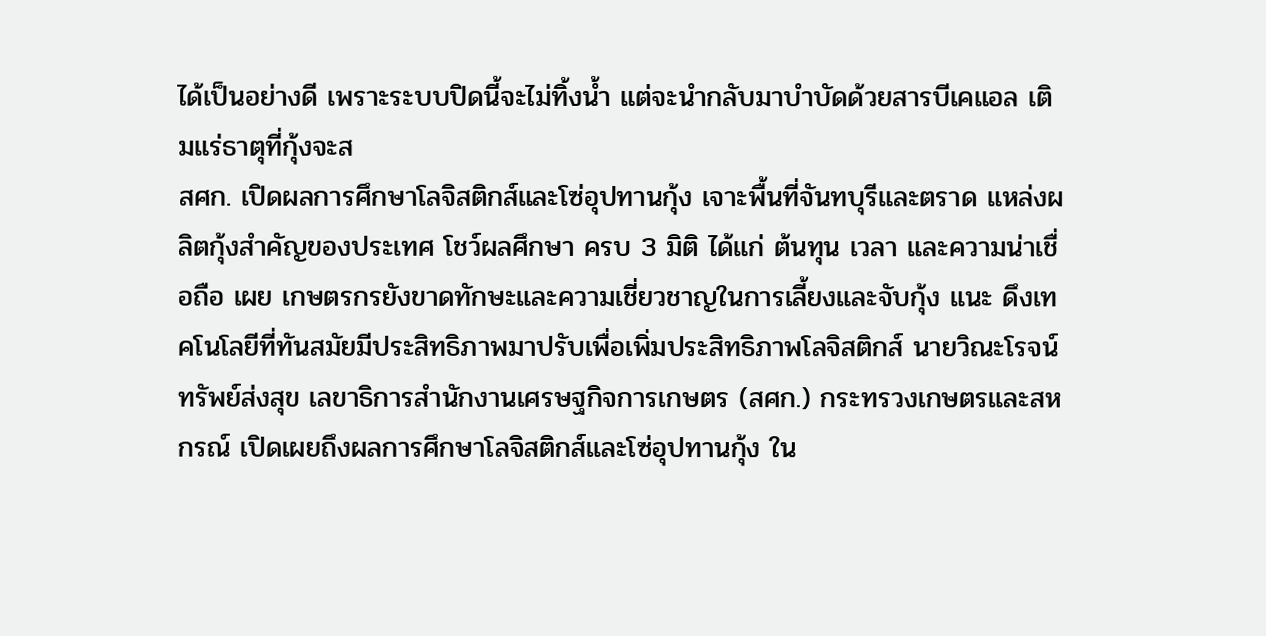ได้เป็นอย่างดี เพราะระบบปิดนี้จะไม่ทิ้งน้ำ แต่จะนำกลับมาบำบัดด้วยสารบีเคแอล เติมแร่ธาตุที่กุ้งจะส
สศก. เปิดผลการศึกษาโลจิสติกส์และโซ่อุปทานกุ้ง เจาะพื้นที่จันทบุรีและตราด แหล่งผลิตกุ้งสำคัญของประเทศ โชว์ผลศึกษา ครบ 3 มิติ ได้แก่ ต้นทุน เวลา และความน่าเชื่อถือ เผย เกษตรกรยังขาดทักษะและความเชี่ยวชาญในการเลี้ยงและจับกุ้ง แนะ ดึงเทคโนโลยีที่ทันสมัยมีประสิทธิภาพมาปรับเพื่อเพิ่มประสิทธิภาพโลจิสติกส์ นายวิณะโรจน์ ทรัพย์ส่งสุข เลขาธิการสำนักงานเศรษฐกิจการเกษตร (สศก.) กระทรวงเกษตรและสหกรณ์ เปิดเผยถึงผลการศึกษาโลจิสติกส์และโซ่อุปทานกุ้ง ใน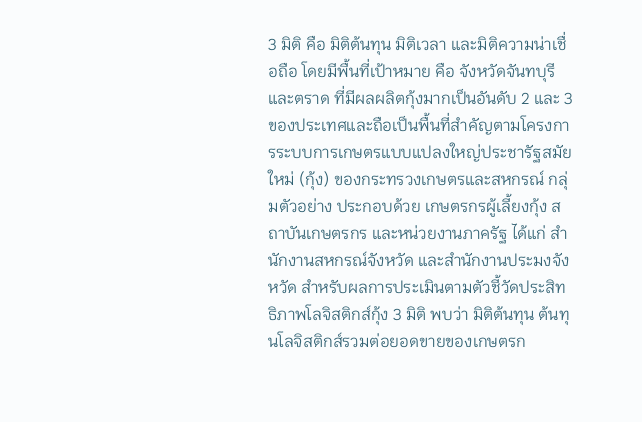3 มิติ คือ มิติต้นทุน มิติเวลา และมิติความน่าเชื่อถือ โดยมีพื้นที่เป้าหมาย คือ จังหวัดจันทบุรีและตราด ที่มีผลผลิตกุ้งมากเป็นอันดับ 2 และ 3 ของประเทศและถือเป็นพื้นที่สำคัญตามโครงการระบบการเกษตรแบบแปลงใหญ่ประชารัฐสมัยใหม่ (กุ้ง) ของกระทรวงเกษตรและสหกรณ์ กลุ่มตัวอย่าง ประกอบด้วย เกษตรกรผู้เลี้ยงกุ้ง สถาบันเกษตรกร และหน่วยงานภาครัฐ ได้แก่ สำนักงานสหกรณ์จังหวัด และสำนักงานประมงจังหวัด สำหรับผลการประเมินตามตัวชี้วัดประสิทธิภาพโลจิสติกส์กุ้ง 3 มิติ พบว่า มิติต้นทุน ต้นทุนโลจิสติกส์รวมต่อยอดขายของเกษตรก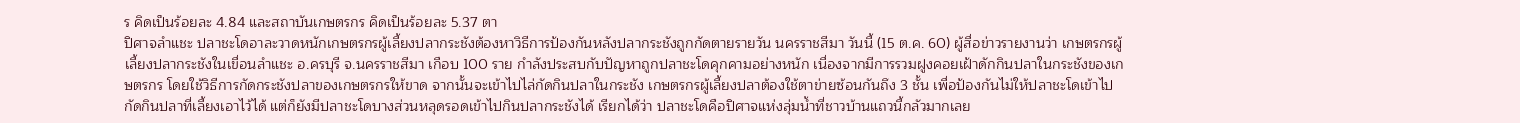ร คิดเป็นร้อยละ 4.84 และสถาบันเกษตรกร คิดเป็นร้อยละ 5.37 ตา
ปิศาจลำแชะ ปลาชะโดอาละวาดหนักเกษตรกรผู้เลี้ยงปลากระชังต้องหาวิธีการป้องกันหลังปลากระชังถูกกัดตายรายวัน นครราชสีมา วันนี้ (15 ต.ค. 60) ผู้สื่อข่าวรายงานว่า เกษตรกรผู้เลี้ยงปลากระชังในเขื่อนลำแชะ อ.ครบุรี จ.นครราชสีมา เกือบ 100 ราย กำลังประสบกับปัญหาถูกปลาชะโดคุกคามอย่างหนัก เนื่องจากมีการรวมฝูงคอยเฝ้าดักกินปลาในกระชังของเกษตรกร โดยใช้วิธีการกัดกระชังปลาของเกษตรกรให้ขาด จากนั้นจะเข้าไปไล่กัดกินปลาในกระชัง เกษตรกรผู้เลี้ยงปลาต้องใช้ตาข่ายซ้อนกันถึง 3 ชั้น เพื่อป้องกันไม่ให้ปลาชะโดเข้าไปกัดกินปลาที่เลี้ยงเอาไว้ได้ แต่ก็ยังมีปลาชะโดบางส่วนหลุดรอดเข้าไปกินปลากระชังได้ เรียกได้ว่า ปลาชะโดคือปิศาจแห่งลุ่มน้ำที่ชาวบ้านแถวนี้กลัวมากเลย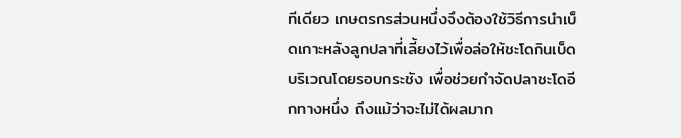ทีเดียว เกษตรกรส่วนหนึ่งจึงต้องใช้วิธีการนำเบ็ดเกาะหลังลูกปลาที่เลี้ยงไว้เพื่อล่อให้ชะโดกินเบ็ดบริเวณโดยรอบกระชัง เพื่อช่วยกำจัดปลาชะโดอีกทางหนึ่ง ถึงแม้ว่าจะไม่ได้ผลมาก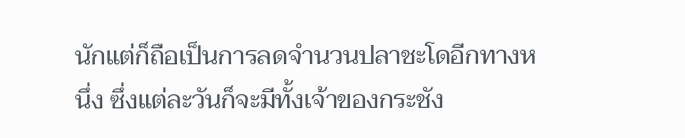นักแต่ก็ถือเป็นการลดจำนวนปลาชะโดอีกทางหนึ่ง ซึ่งแต่ละวันก็จะมีทั้งเจ้าของกระชัง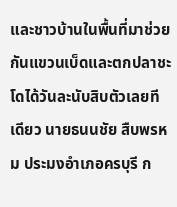และชาวบ้านในพื้นที่มาช่วยกันแขวนเบ็ดและตกปลาชะโดได้วันละนับสิบตัวเลยทีเดียว นายธนนชัย สืบพรหม ประมงอำเภอครบุรี ก